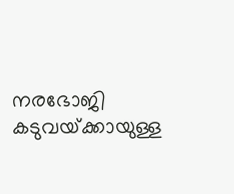നരഭോജി കടുവയ്‌ക്കായുള്ള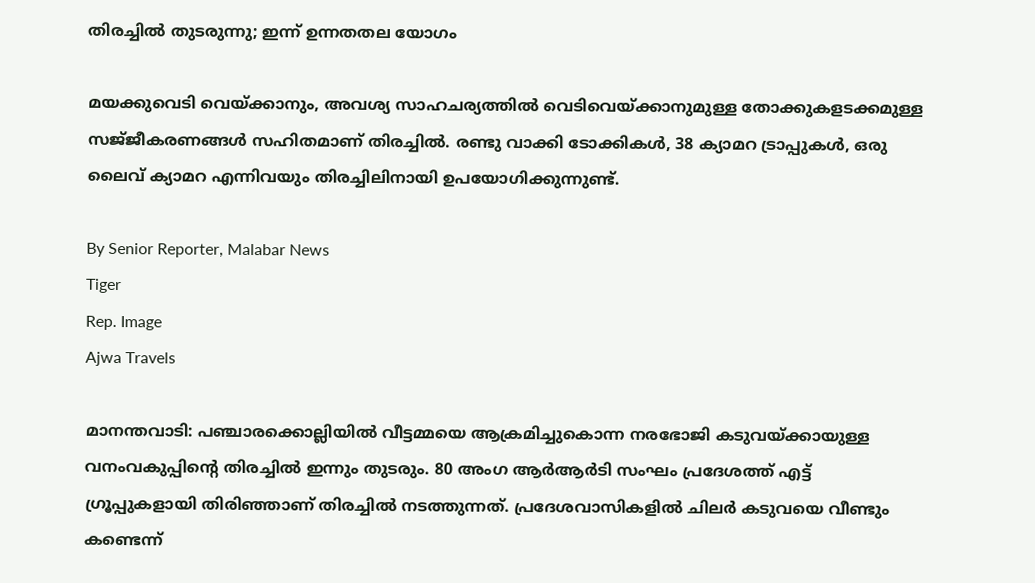തിരച്ചിൽ തുടരുന്നു; ഇന്ന് ഉന്നതതല യോഗം

മയക്കുവെടി വെയ്‌ക്കാനും, അവശ്യ സാഹചര്യത്തിൽ വെടിവെയ്‌ക്കാനുമുള്ള തോക്കുകളടക്കമുള്ള സജ്‌ജീകരണങ്ങൾ സഹിതമാണ് തിരച്ചിൽ. രണ്ടു വാക്കി ടോക്കികൾ, 38 ക്യാമറ ട്രാപ്പുകൾ, ഒരു ലൈവ് ക്യാമറ എന്നിവയും തിരച്ചിലിനായി ഉപയോഗിക്കുന്നുണ്ട്.

By Senior Reporter, Malabar News
Tiger
Rep. Image
Ajwa Travels

മാനന്തവാടി: പഞ്ചാരക്കൊല്ലിയിൽ വീട്ടമ്മയെ ആക്രമിച്ചുകൊന്ന നരഭോജി കടുവയ്‌ക്കായുള്ള വനംവകുപ്പിന്റെ തിരച്ചിൽ ഇന്നും തുടരും. 80 അംഗ ആർആർടി സംഘം പ്രദേശത്ത് എട്ട് ഗ്രൂപ്പുകളായി തിരിഞ്ഞാണ് തിരച്ചിൽ നടത്തുന്നത്. പ്രദേശവാസികളിൽ ചിലർ കടുവയെ വീണ്ടും കണ്ടെന്ന്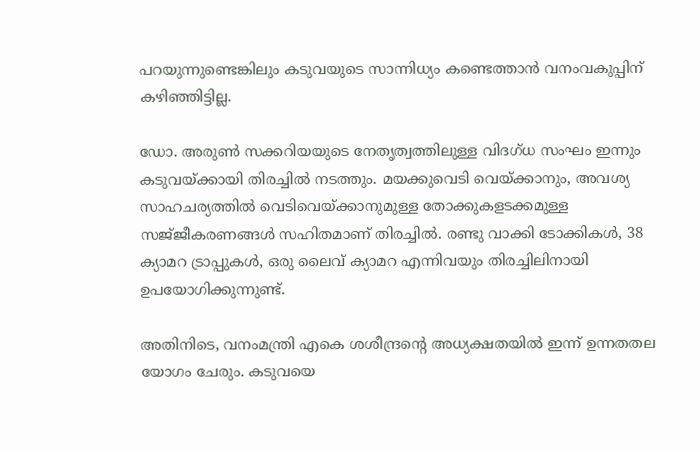പറയുന്നുണ്ടെങ്കിലും കടുവയുടെ സാന്നിധ്യം കണ്ടെത്താൻ വനംവകുപ്പിന് കഴിഞ്ഞിട്ടില്ല.

ഡോ. അരുൺ സക്കറിയയുടെ നേതൃത്വത്തിലുള്ള വിദഗ്‌ധ സംഘം ഇന്നും കടുവയ്‌ക്കായി തിരച്ചിൽ നടത്തും. മയക്കുവെടി വെയ്‌ക്കാനും, അവശ്യ സാഹചര്യത്തിൽ വെടിവെയ്‌ക്കാനുമുള്ള തോക്കുകളടക്കമുള്ള സജ്‌ജീകരണങ്ങൾ സഹിതമാണ് തിരച്ചിൽ. രണ്ടു വാക്കി ടോക്കികൾ, 38 ക്യാമറ ട്രാപ്പുകൾ, ഒരു ലൈവ് ക്യാമറ എന്നിവയും തിരച്ചിലിനായി ഉപയോഗിക്കുന്നുണ്ട്.

അതിനിടെ, വനംമന്ത്രി എകെ ശശീന്ദ്രന്റെ അധ്യക്ഷതയിൽ ഇന്ന് ഉന്നതതല യോഗം ചേരും. കടുവയെ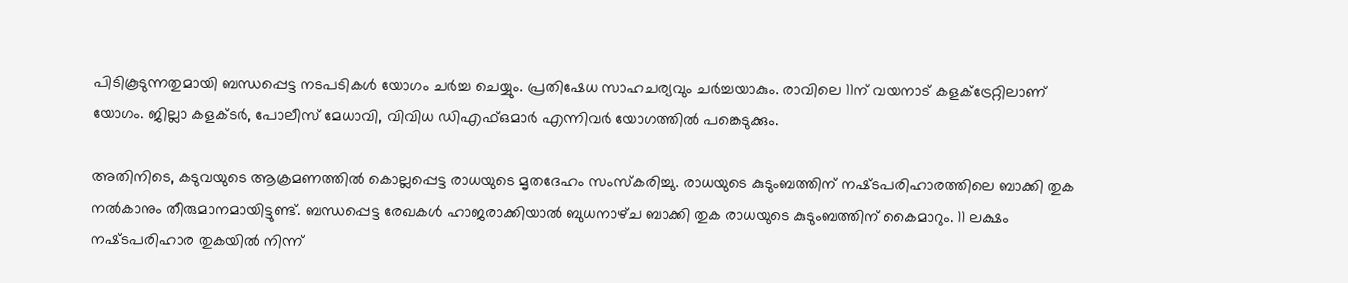പിടികൂടുന്നതുമായി ബന്ധപ്പെട്ട നടപടികൾ യോഗം ചർച്ച ചെയ്യും. പ്രതിഷേധ സാഹചര്യവും ചർച്ചയാകും. രാവിലെ 11ന് വയനാട് കളക്‌ട്രേറ്റിലാണ് യോഗം. ജില്ലാ കളക്‌ടർ, പോലീസ് മേധാവി, വിവിധ ഡിഎഫ്ഒമാർ എന്നിവർ യോഗത്തിൽ പങ്കെടുക്കും.

അതിനിടെ, കടുവയുടെ ആക്രമണത്തിൽ കൊല്ലപ്പെട്ട രാധയുടെ മൃതദേഹം സംസ്‌കരിച്ചു. രാധയുടെ കുടുംബത്തിന് നഷ്‌ടപരിഹാരത്തിലെ ബാക്കി തുക നൽകാനും തീരുമാനമായിട്ടുണ്ട്. ബന്ധപ്പെട്ട രേഖകൾ ഹാജരാക്കിയാൽ ബുധനാഴ്‌ച ബാക്കി തുക രാധയുടെ കുടുംബത്തിന് കൈമാറും. 11 ലക്ഷം നഷ്‌ടപരിഹാര തുകയിൽ നിന്ന്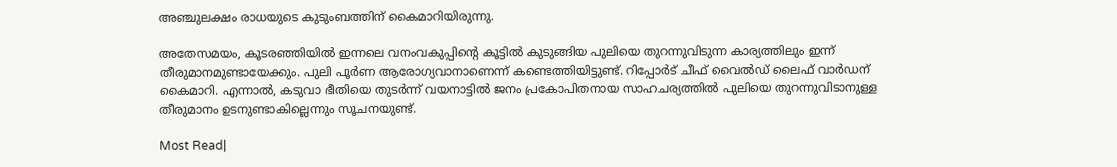അഞ്ചുലക്ഷം രാധയുടെ കുടുംബത്തിന് കൈമാറിയിരുന്നു.

അതേസമയം, കൂടരഞ്ഞിയിൽ ഇന്നലെ വനംവകുപ്പിന്റെ കൂട്ടിൽ കുടുങ്ങിയ പുലിയെ തുറന്നുവിടുന്ന കാര്യത്തിലും ഇന്ന് തീരുമാനമുണ്ടായേക്കും. പുലി പൂർണ ആരോഗ്യവാനാണെന്ന് കണ്ടെത്തിയിട്ടുണ്ട്. റിപ്പോർട് ചീഫ് വൈൽഡ് ലൈഫ് വാർഡന് കൈമാറി. എന്നാൽ, കടുവാ ഭീതിയെ തുടർന്ന് വയനാട്ടിൽ ജനം പ്രകോപിതനായ സാഹചര്യത്തിൽ പുലിയെ തുറന്നുവിടാനുള്ള തീരുമാനം ഉടനുണ്ടാകില്ലെന്നും സൂചനയുണ്ട്.

Most Read|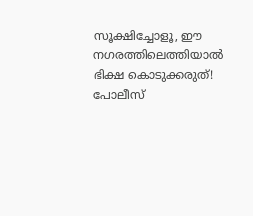സൂക്ഷിച്ചോളൂ, ഈ നഗരത്തിലെത്തിയാൽ ഭിക്ഷ കൊടുക്കരുത്! പോലീസ്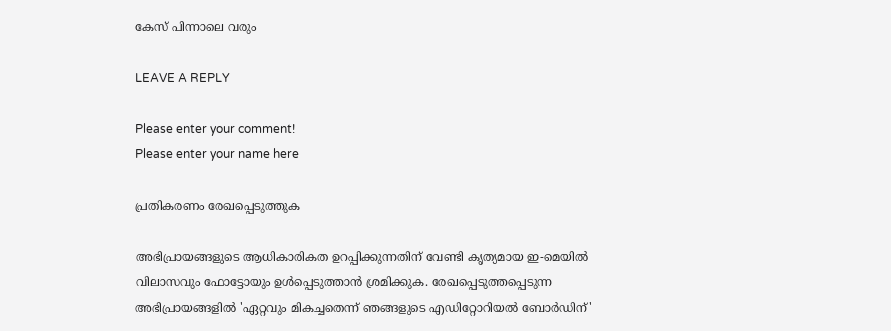കേസ് പിന്നാലെ വരും

LEAVE A REPLY

Please enter your comment!
Please enter your name here

പ്രതികരണം രേഖപ്പെടുത്തുക

അഭിപ്രായങ്ങളുടെ ആധികാരികത ഉറപ്പിക്കുന്നതിന് വേണ്ടി കൃത്യമായ ഇ-മെയിൽ വിലാസവും ഫോട്ടോയും ഉൾപ്പെടുത്താൻ ശ്രമിക്കുക. രേഖപ്പെടുത്തപ്പെടുന്ന അഭിപ്രായങ്ങളിൽ 'ഏറ്റവും മികച്ചതെന്ന് ഞങ്ങളുടെ എഡിറ്റോറിയൽ ബോർഡിന്'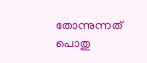തോന്നുന്നത് പൊതു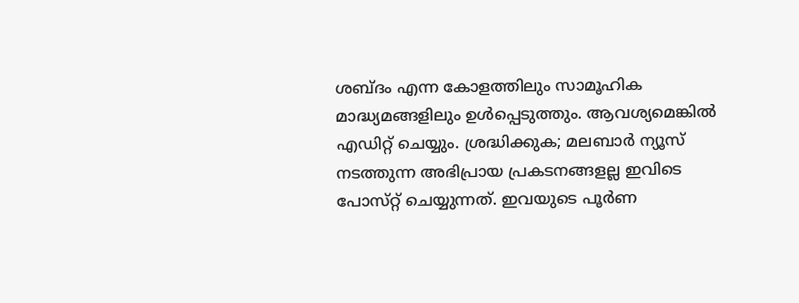ശബ്‌ദം എന്ന കോളത്തിലും സാമൂഹിക മാദ്ധ്യമങ്ങളിലും ഉൾപ്പെടുത്തും. ആവശ്യമെങ്കിൽ എഡിറ്റ് ചെയ്യും. ശ്രദ്ധിക്കുക; മലബാർ ന്യൂസ് നടത്തുന്ന അഭിപ്രായ പ്രകടനങ്ങളല്ല ഇവിടെ പോസ്‌റ്റ് ചെയ്യുന്നത്. ഇവയുടെ പൂർണ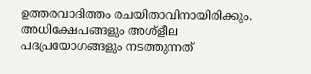ഉത്തരവാദിത്തം രചയിതാവിനായിരിക്കും. അധിക്ഷേപങ്ങളും അശ്‌ളീല പദപ്രയോഗങ്ങളും നടത്തുന്നത്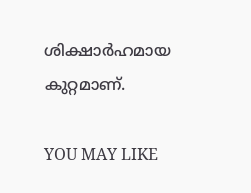ശിക്ഷാർഹമായ കുറ്റമാണ്.

YOU MAY LIKE